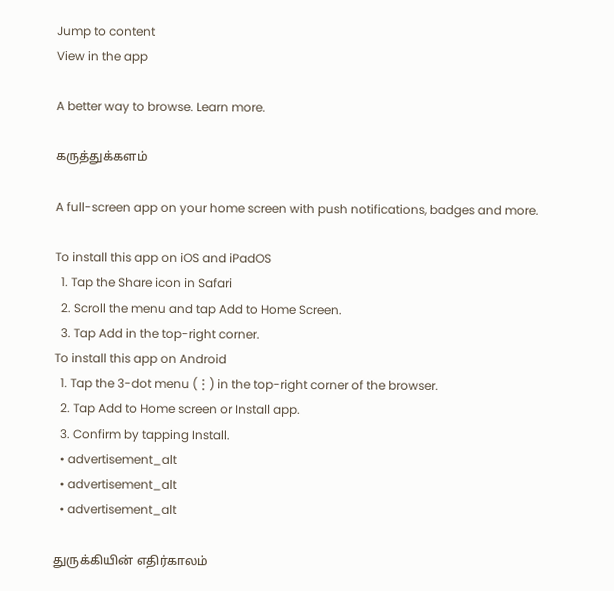Jump to content
View in the app

A better way to browse. Learn more.

கருத்துக்களம்

A full-screen app on your home screen with push notifications, badges and more.

To install this app on iOS and iPadOS
  1. Tap the Share icon in Safari
  2. Scroll the menu and tap Add to Home Screen.
  3. Tap Add in the top-right corner.
To install this app on Android
  1. Tap the 3-dot menu (⋮) in the top-right corner of the browser.
  2. Tap Add to Home screen or Install app.
  3. Confirm by tapping Install.
  • advertisement_alt
  • advertisement_alt
  • advertisement_alt

துருக்கியின் எதிர்காலம்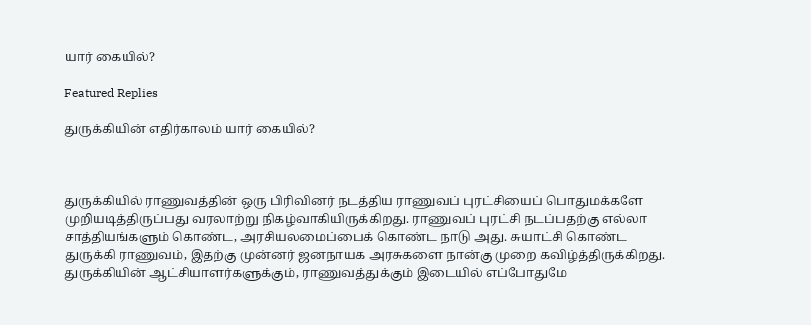யார் கையில்?

Featured Replies

துருக்கியின் எதிர்காலம் யார் கையில்?



துருக்கியில் ராணுவத்தின் ஒரு பிரிவினர் நடத்திய ராணுவப் புரட்சியைப் பொதுமக்களே முறியடித்திருப்பது வரலாற்று நிகழ்வாகியிருக்கிறது. ராணுவப் புரட்சி நடப்பதற்கு எல்லா சாத்தியங்களும் கொண்ட, அரசியலமைப்பைக் கொண்ட நாடு அது. சுயாட்சி கொண்ட துருக்கி ராணுவம், இதற்கு முன்னர் ஜனநாயக அரசுகளை நான்கு முறை கவிழ்த்திருக்கிறது. துருக்கியின் ஆட்சியாளர்களுக்கும், ராணுவத்துக்கும் இடையில் எப்போதுமே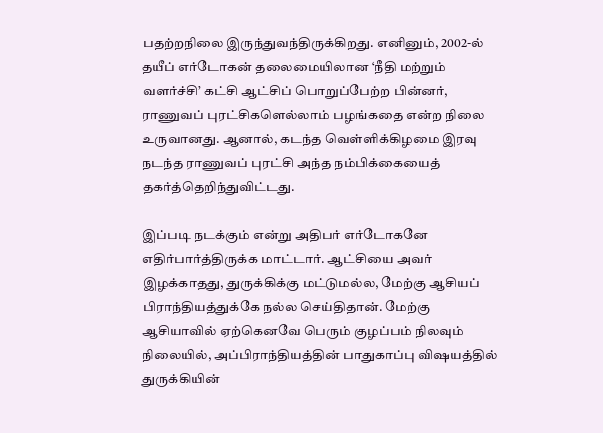பதற்றநிலை இருந்துவந்திருக்கிறது. எனினும், 2002-ல் தயீப் எர்டோகன் தலைமையிலான ‘நீதி மற்றும் வளர்ச்சி’ கட்சி ஆட்சிப் பொறுப்பேற்ற பின்னர், ராணுவப் புரட்சிகளெல்லாம் பழங்கதை என்ற நிலை உருவானது. ஆனால், கடந்த வெள்ளிக்கிழமை இரவு நடந்த ராணுவப் புரட்சி அந்த நம்பிக்கையைத் தகர்த்தெறிந்துவிட்டது.

இப்படி நடக்கும் என்று அதிபர் எர்டோகனே எதிர்பார்த்திருக்க மாட்டார். ஆட்சியை அவர் இழக்காதது, துருக்கிக்கு மட்டுமல்ல, மேற்கு ஆசியப் பிராந்தியத்துக்கே நல்ல செய்திதான். மேற்கு ஆசியாவில் ஏற்கெனவே பெரும் குழப்பம் நிலவும் நிலையில், அப்பிராந்தியத்தின் பாதுகாப்பு விஷயத்தில் துருக்கியின்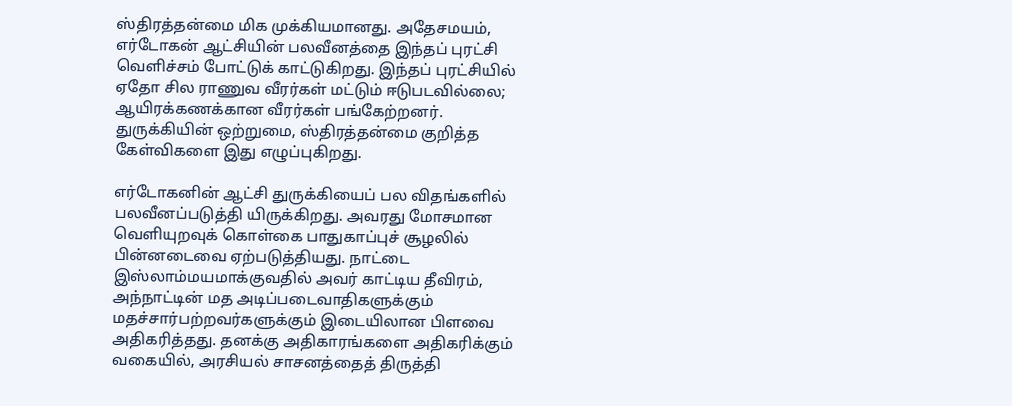ஸ்திரத்தன்மை மிக முக்கியமானது. அதேசமயம், எர்டோகன் ஆட்சியின் பலவீனத்தை இந்தப் புரட்சி வெளிச்சம் போட்டுக் காட்டுகிறது. இந்தப் புரட்சியில் ஏதோ சில ராணுவ வீரர்கள் மட்டும் ஈடுபடவில்லை; ஆயிரக்கணக்கான வீரர்கள் பங்கேற்றனர். துருக்கியின் ஒற்றுமை, ஸ்திரத்தன்மை குறித்த கேள்விகளை இது எழுப்புகிறது.

எர்டோகனின் ஆட்சி துருக்கியைப் பல விதங்களில் பலவீனப்படுத்தி யிருக்கிறது. அவரது மோசமான வெளியுறவுக் கொள்கை பாதுகாப்புச் சூழலில் பின்னடைவை ஏற்படுத்தியது. நாட்டை இஸ்லாம்மயமாக்குவதில் அவர் காட்டிய தீவிரம், அந்நாட்டின் மத அடிப்படைவாதிகளுக்கும் மதச்சார்பற்றவர்களுக்கும் இடையிலான பிளவை அதிகரித்தது. தனக்கு அதிகாரங்களை அதிகரிக்கும் வகையில், அரசியல் சாசனத்தைத் திருத்தி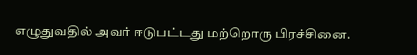எழுதுவதில் அவர் ஈடுபட்டது மற்றொரு பிரச்சினை.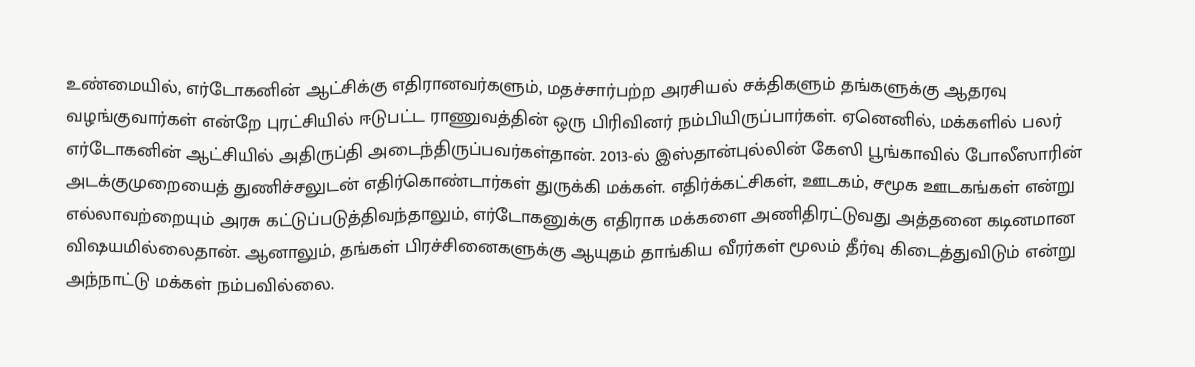உண்மையில், எர்டோகனின் ஆட்சிக்கு எதிரானவர்களும், மதச்சார்பற்ற அரசியல் சக்திகளும் தங்களுக்கு ஆதரவு வழங்குவார்கள் என்றே புரட்சியில் ஈடுபட்ட ராணுவத்தின் ஒரு பிரிவினர் நம்பியிருப்பார்கள். ஏனெனில், மக்களில் பலர் எர்டோகனின் ஆட்சியில் அதிருப்தி அடைந்திருப்பவர்கள்தான். 2013-ல் இஸ்தான்புல்லின் கேஸி பூங்காவில் போலீஸாரின் அடக்குமுறையைத் துணிச்சலுடன் எதிர்கொண்டார்கள் துருக்கி மக்கள். எதிர்க்கட்சிகள், ஊடகம், சமூக ஊடகங்கள் என்று எல்லாவற்றையும் அரசு கட்டுப்படுத்திவந்தாலும், எர்டோகனுக்கு எதிராக மக்களை அணிதிரட்டுவது அத்தனை கடினமான விஷயமில்லைதான். ஆனாலும், தங்கள் பிரச்சினைகளுக்கு ஆயுதம் தாங்கிய வீரர்கள் மூலம் தீர்வு கிடைத்துவிடும் என்று அந்நாட்டு மக்கள் நம்பவில்லை.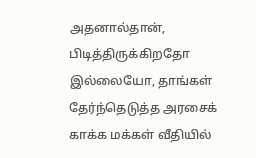அதனால்தான், பிடித்திருக்கிறதோ இல்லையோ, தாங்கள் தேர்ந்தெடுத்த அரசைக் காக்க மக்கள் வீதியில்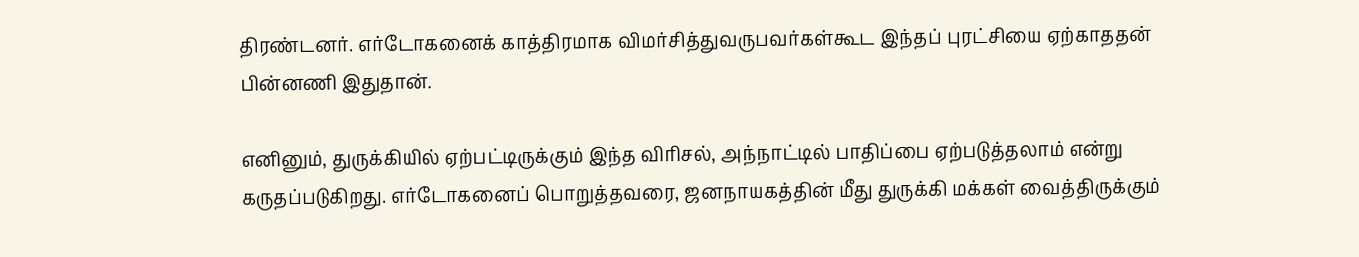திரண்டனர். எர்டோகனைக் காத்திரமாக விமர்சித்துவருபவர்கள்கூட இந்தப் புரட்சியை ஏற்காததன் பின்னணி இதுதான்.

எனினும், துருக்கியில் ஏற்பட்டிருக்கும் இந்த விரிசல், அந்நாட்டில் பாதிப்பை ஏற்படுத்தலாம் என்று கருதப்படுகிறது. எர்டோகனைப் பொறுத்தவரை, ஜனநாயகத்தின் மீது துருக்கி மக்கள் வைத்திருக்கும்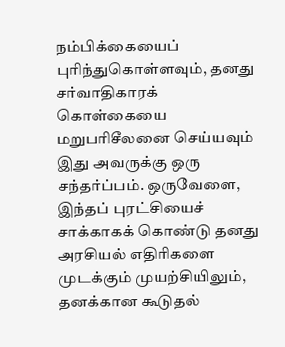நம்பிக்கையைப் புரிந்துகொள்ளவும், தனது சர்வாதிகாரக் கொள்கையை மறுபரிசீலனை செய்யவும் இது அவருக்கு ஒரு சந்தர்ப்பம். ஒருவேளை, இந்தப் புரட்சியைச் சாக்காகக் கொண்டு தனது அரசியல் எதிரிகளை முடக்கும் முயற்சியிலும், தனக்கான கூடுதல்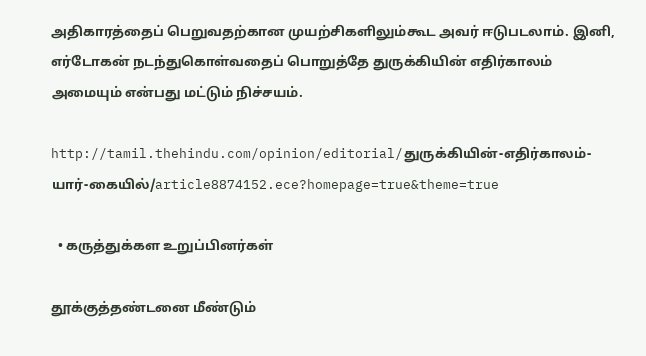அதிகாரத்தைப் பெறுவதற்கான முயற்சிகளிலும்கூட அவர் ஈடுபடலாம். இனி, எர்டோகன் நடந்துகொள்வதைப் பொறுத்தே துருக்கியின் எதிர்காலம் அமையும் என்பது மட்டும் நிச்சயம்.

http://tamil.thehindu.com/opinion/editorial/துருக்கியின்-எதிர்காலம்-யார்-கையில்/article8874152.ece?homepage=true&theme=true

  • கருத்துக்கள உறுப்பினர்கள்

தூக்குத்தண்டனை மீண்டும்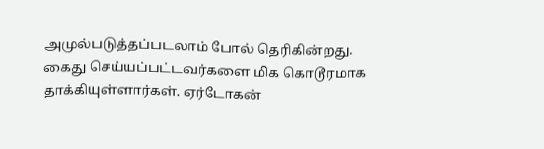அமுல்படுத்தப்படலாம் போல் தெரிகின்றது. கைது செய்யப்பட்டவர்களை மிக கொடூரமாக தாக்கியுள்ளார்கள். ஏர்டோகன்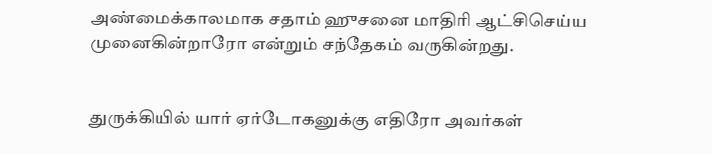அண்மைக்காலமாக சதாம் ஹுசனை மாதிரி ஆட்சிசெய்ய முனைகின்றாரோ என்றும் சந்தேகம் வருகின்றது.


துருக்கியில் யார் ஏர்டோகனுக்கு எதிரோ அவர்கள்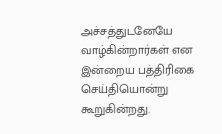அச்சத்துடனேயே வாழ்கின்றார்கள் என இன்றைய பத்திரிகை செய்தியொன்று கூறுகின்றது.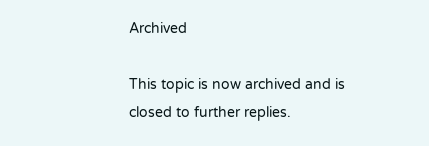Archived

This topic is now archived and is closed to further replies.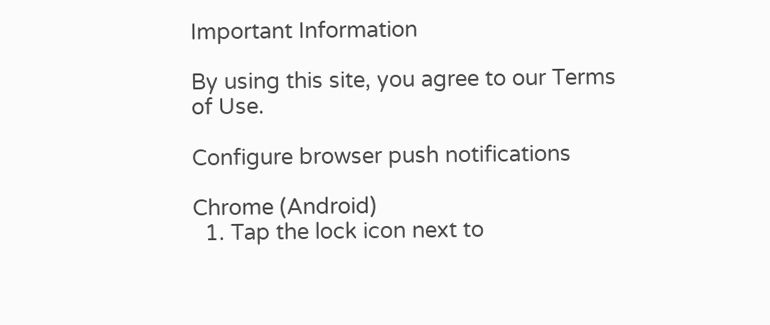Important Information

By using this site, you agree to our Terms of Use.

Configure browser push notifications

Chrome (Android)
  1. Tap the lock icon next to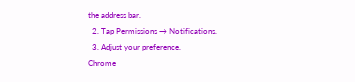the address bar.
  2. Tap Permissions → Notifications.
  3. Adjust your preference.
Chrome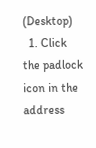(Desktop)
  1. Click the padlock icon in the address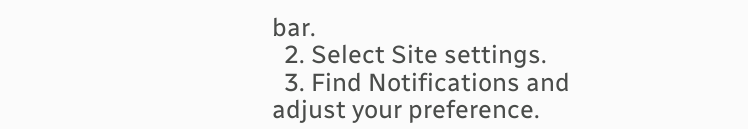bar.
  2. Select Site settings.
  3. Find Notifications and adjust your preference.